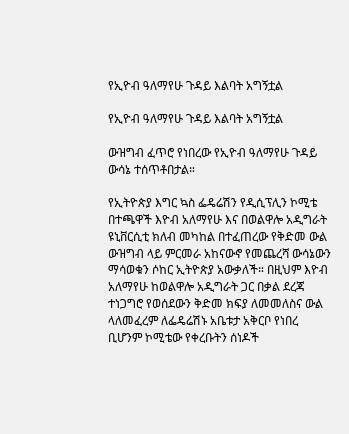የኢዮብ ዓለማየሁ ጉዳይ እልባት አግኝቷል

የኢዮብ ዓለማየሁ ጉዳይ እልባት አግኝቷል

ውዝግብ ፈጥሮ የነበረው የኢዮብ ዓለማየሁ ጉዳይ ውሳኔ ተሰጥቶበታል።

የኢትዮጵያ እግር ኳስ ፌዴሬሽን የዲሲፕሊን ኮሚቴ በተጫዋች እዮብ አለማየሁ እና በወልዋሎ አዲግራት ዩኒቨርሲቲ ክለብ መካከል በተፈጠረው የቅድመ ውል ውዝግብ ላይ ምርመራ አከናውኖ የመጨረሻ ውሳኔውን ማሳወቁን ሶከር ኢትዮጵያ አውቃለች። በዚህም እዮብ አለማየሁ ከወልዋሎ አዲግራት ጋር በቃል ደረጃ ተነጋግሮ የወሰደውን ቅድመ ክፍያ ለመመለስና ውል ላለመፈረም ለፌዴሬሽኑ አቤቱታ አቅርቦ የነበረ ቢሆንም ኮሚቴው የቀረቡትን ሰነዶች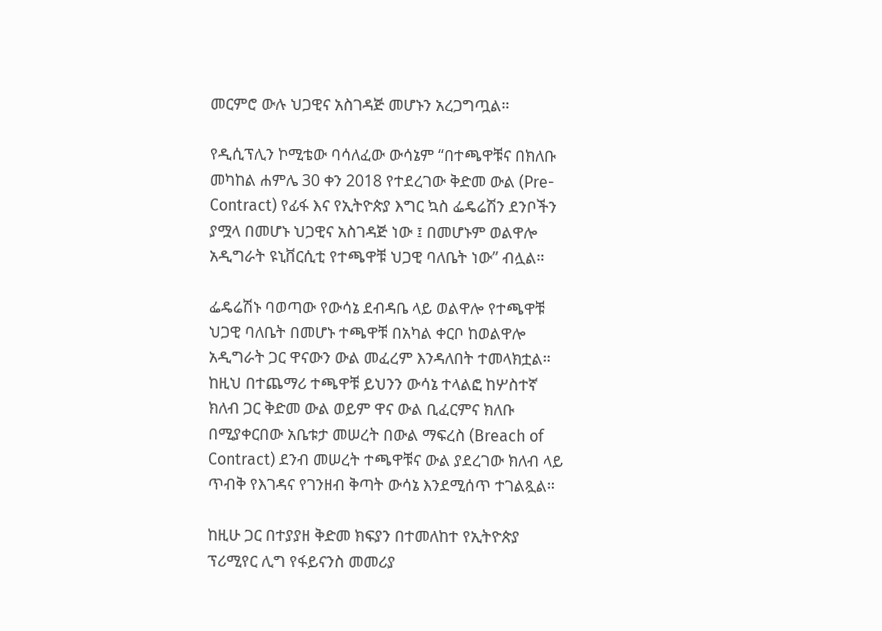መርምሮ ውሉ ህጋዊና አስገዳጅ መሆኑን አረጋግጧል።

የዲሲፕሊን ኮሚቴው ባሳለፈው ውሳኔም “በተጫዋቹና በክለቡ መካከል ሐምሌ 30 ቀን 2018 የተደረገው ቅድመ ውል (Pre-Contract) የፊፋ እና የኢትዮጵያ እግር ኳስ ፌዴሬሽን ደንቦችን ያሟላ በመሆኑ ህጋዊና አስገዳጅ ነው ፤ በመሆኑም ወልዋሎ አዲግራት ዩኒቨርሲቲ የተጫዋቹ ህጋዊ ባለቤት ነው” ብሏል።

ፌዴሬሽኑ ባወጣው የውሳኔ ደብዳቤ ላይ ወልዋሎ የተጫዋቹ ህጋዊ ባለቤት በመሆኑ ተጫዋቹ በአካል ቀርቦ ከወልዋሎ አዲግራት ጋር ዋናውን ውል መፈረም እንዳለበት ተመላክቷል። ከዚህ በተጨማሪ ተጫዋቹ ይህንን ውሳኔ ተላልፎ ከሦስተኛ ክለብ ጋር ቅድመ ውል ወይም ዋና ውል ቢፈርምና ክለቡ በሚያቀርበው አቤቱታ መሠረት በውል ማፍረስ (Breach of Contract) ደንብ መሠረት ተጫዋቹና ውል ያደረገው ክለብ ላይ ጥብቅ የእገዳና የገንዘብ ቅጣት ውሳኔ እንደሚሰጥ ተገልጿል።

ከዚሁ ጋር በተያያዘ ቅድመ ክፍያን በተመለከተ የኢትዮጵያ ፕሪሚየር ሊግ የፋይናንስ መመሪያ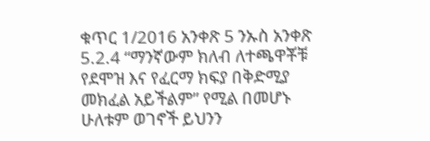ቁጥር 1/2016 አንቀጽ 5 ንኡስ አንቀጽ 5.2.4 “ማንኛውም ክለብ ለተጫዋቾቹ የደሞዝ እና የፈርማ ክፍያ በቅድሚያ መክፈል አይችልም” የሚል በመሆኑ ሁለቱም ወገኖች ይህንን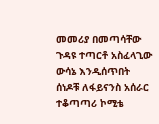መመሪያ በመጣሳቸው ጉዳዩ ተጣርቶ አስፈላጊው ውሳኔ እንዲሰጥበት ሰነዶቹ ለፋይናንስ አሰራር ተቆጣጣሪ ኮሚቴ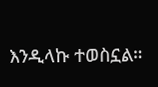እንዲላኩ ተወስኗል።